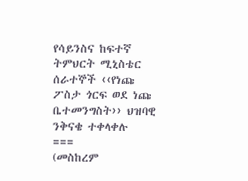የሳይንስና ከፍተኛ ትምህርት ሚኒስቴር ሰራተኞች ‹‹የነጩ ፖስታ ጎርፍ ወደ ነጩ ቤተመንግስት›› ህዝባዊ ንቅናቄ ተቀላቀሉ
===
(መስከረም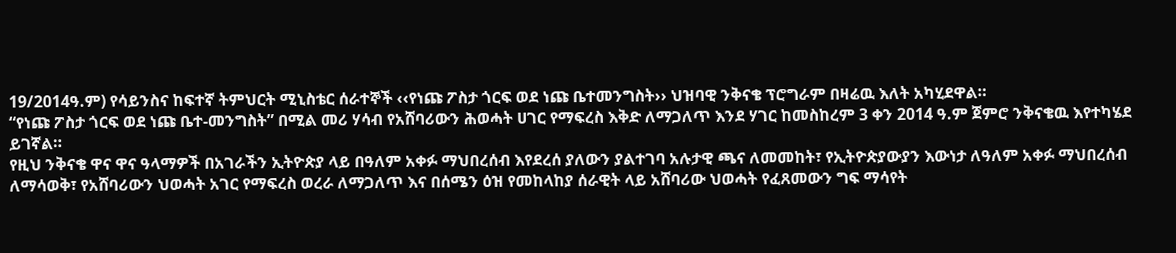19/2014ዓ.ም) የሳይንስና ከፍተኛ ትምህርት ሚኒስቴር ሰራተኞች ‹‹የነጩ ፖስታ ጎርፍ ወደ ነጩ ቤተመንግስት›› ህዝባዊ ንቅናቄ ፕሮግራም በዛሬዉ እለት አካሂደዋል።
“የነጩ ፖስታ ጎርፍ ወደ ነጩ ቤተ-መንግስት” በሚል መሪ ሃሳብ የአሸባሪውን ሕወሓት ሀገር የማፍረስ እቅድ ለማጋለጥ እንደ ሃገር ከመስከረም 3 ቀን 2014 ዓ.ም ጀምሮ ንቅናቄዉ እየተካሄደ ይገኛል።
የዚህ ንቅናቄ ዋና ዋና ዓላማዎች በአገራችን ኢትዮጵያ ላይ በዓለም አቀፉ ማህበረሰብ እየደረሰ ያለውን ያልተገባ አሉታዊ ጫና ለመመከት፣ የኢትዮጵያውያን እውነታ ለዓለም አቀፉ ማህበረሰብ ለማሳወቅ፣ የአሸባሪውን ህወሓት አገር የማፍረስ ወረራ ለማጋለጥ እና በሰሜን ዕዝ የመከላከያ ሰራዊት ላይ አሸባሪው ህወሓት የፈጸመውን ግፍ ማሳየት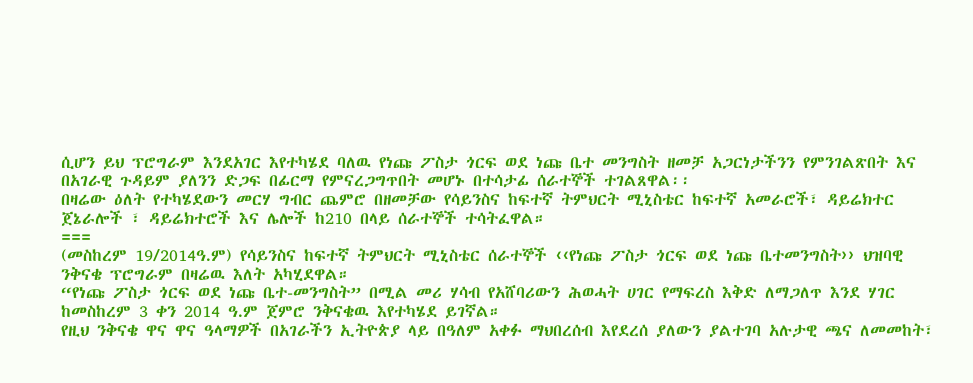ሲሆን ይህ ፕሮግራም እንደአገር እየተካሄደ ባለዉ የነጩ ፖስታ ጎርፍ ወደ ነጩ ቤተ መንግስት ዘመቻ አጋርነታችንን የምንገልጽበት እና በአገራዊ ጉዳይም ያለንን ድጋፍ በፊርማ የምናረጋግጥበት መሆኑ በተሳታፊ ሰራተኞች ተገልጸዋል፡፡
በዛሬው ዕለት የተካሄደውን መርሃ ግብር ጨምሮ በዘመቻው የሳይንስና ከፍተኛ ትምህርት ሚኒስቴር ከፍተኛ አመራሮች፣ ዳይሬክተር ጀኔራሎች ፣ ዳይሬክተሮች እና ሌሎች ከ210 በላይ ሰራተኞች ተሳትፈዋል።
===
(መስከረም 19/2014ዓ.ም) የሳይንስና ከፍተኛ ትምህርት ሚኒስቴር ሰራተኞች ‹‹የነጩ ፖስታ ጎርፍ ወደ ነጩ ቤተመንግስት›› ህዝባዊ ንቅናቄ ፕሮግራም በዛሬዉ እለት አካሂደዋል።
“የነጩ ፖስታ ጎርፍ ወደ ነጩ ቤተ-መንግስት” በሚል መሪ ሃሳብ የአሸባሪውን ሕወሓት ሀገር የማፍረስ እቅድ ለማጋለጥ እንደ ሃገር ከመስከረም 3 ቀን 2014 ዓ.ም ጀምሮ ንቅናቄዉ እየተካሄደ ይገኛል።
የዚህ ንቅናቄ ዋና ዋና ዓላማዎች በአገራችን ኢትዮጵያ ላይ በዓለም አቀፉ ማህበረሰብ እየደረሰ ያለውን ያልተገባ አሉታዊ ጫና ለመመከት፣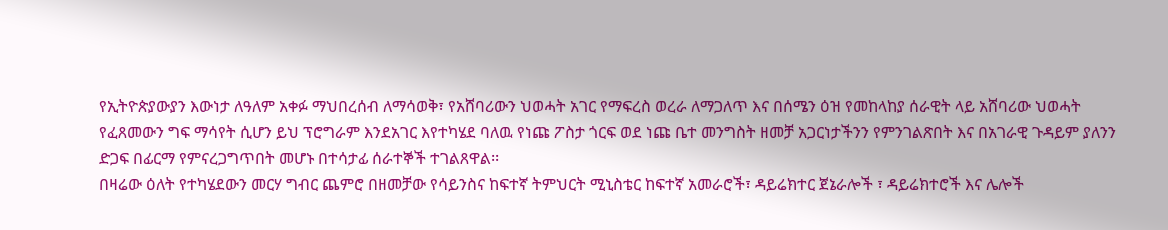የኢትዮጵያውያን እውነታ ለዓለም አቀፉ ማህበረሰብ ለማሳወቅ፣ የአሸባሪውን ህወሓት አገር የማፍረስ ወረራ ለማጋለጥ እና በሰሜን ዕዝ የመከላከያ ሰራዊት ላይ አሸባሪው ህወሓት የፈጸመውን ግፍ ማሳየት ሲሆን ይህ ፕሮግራም እንደአገር እየተካሄደ ባለዉ የነጩ ፖስታ ጎርፍ ወደ ነጩ ቤተ መንግስት ዘመቻ አጋርነታችንን የምንገልጽበት እና በአገራዊ ጉዳይም ያለንን ድጋፍ በፊርማ የምናረጋግጥበት መሆኑ በተሳታፊ ሰራተኞች ተገልጸዋል፡፡
በዛሬው ዕለት የተካሄደውን መርሃ ግብር ጨምሮ በዘመቻው የሳይንስና ከፍተኛ ትምህርት ሚኒስቴር ከፍተኛ አመራሮች፣ ዳይሬክተር ጀኔራሎች ፣ ዳይሬክተሮች እና ሌሎች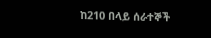ከ210 በላይ ሰራተኞች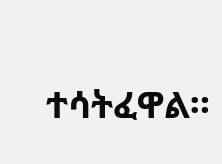ተሳትፈዋል።